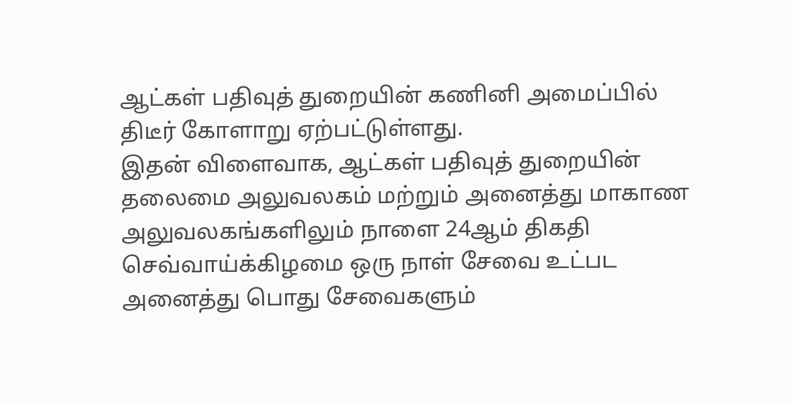ஆட்கள் பதிவுத் துறையின் கணினி அமைப்பில் திடீர் கோளாறு ஏற்பட்டுள்ளது.
இதன் விளைவாக, ஆட்கள் பதிவுத் துறையின் தலைமை அலுவலகம் மற்றும் அனைத்து மாகாண அலுவலகங்களிலும் நாளை 24ஆம் திகதி செவ்வாய்க்கிழமை ஒரு நாள் சேவை உட்பட அனைத்து பொது சேவைகளும்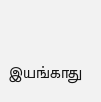இயங்காது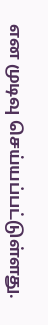என முடிவு செய்யப்பட்டுள்ளது.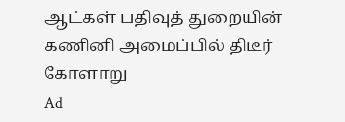ஆட்கள் பதிவுத் துறையின் கணினி அமைப்பில் திடீர் கோளாறு
Ad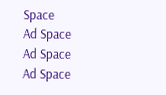Space
Ad Space
Ad Space
Ad Space